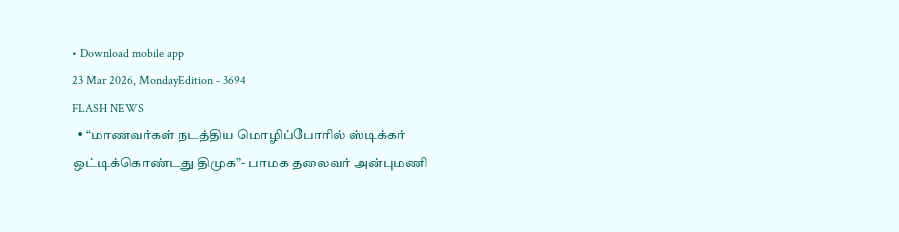• Download mobile app
23 Mar 2026, MondayEdition - 3694
FLASH NEWS
  • “மாணவர்கள் நடத்திய மொழிப்போரில் ஸ்டிக்கர் ஒட்டிக்கொண்டது திமுக”- பாமக தலைவர் அன்புமணி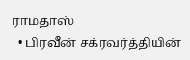ராமதாஸ்
  • பிரவீன் சக்ரவர்த்தியின்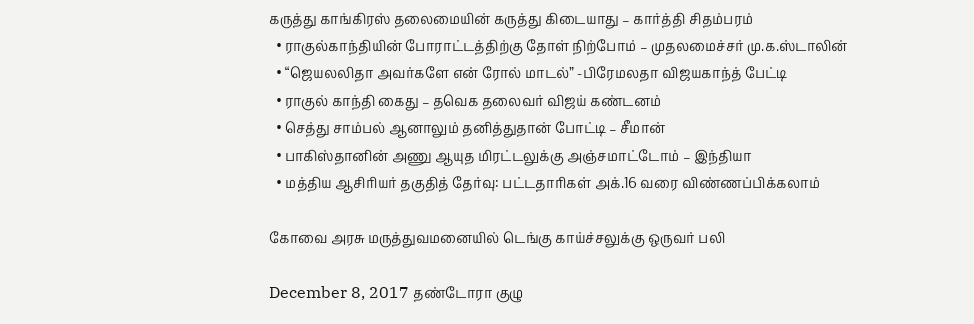கருத்து காங்கிரஸ் தலைமையின் கருத்து கிடையாது – கார்த்தி சிதம்பரம்
  • ராகுல்காந்தியின் போராட்டத்திற்கு தோள் நிற்போம் – முதலமைச்சர் மு.க.ஸ்டாலின்
  • “ஜெயலலிதா அவர்களே என் ரோல் மாடல்” -பிரேமலதா விஜயகாந்த் பேட்டி
  • ராகுல் காந்தி கைது – தவெக தலைவர் விஜய் கண்டனம்
  • செத்து சாம்பல் ஆனாலும் தனித்துதான் போட்டி – சீமான்
  • பாகிஸ்தானின் அணு ஆயுத மிரட்டலுக்கு அஞ்சமாட்டோம் – இந்தியா
  • மத்திய ஆசிரியர் தகுதித் தேர்வு: பட்டதாரிகள் அக்.16 வரை விண்ணப்பிக்கலாம்

கோவை அரசு மருத்துவமனையில் டெங்கு காய்ச்சலுக்கு ஒருவர் பலி

December 8, 2017 தண்டோரா குழு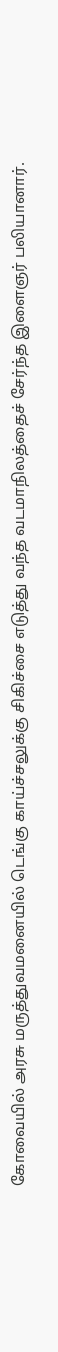கோவையில் அரசு மருத்துவமனையில் டெங்கு காய்ச்சலுக்கு சிகிச்சை எடுத்து வந்த வடமாநிலத்தைச் சேர்ந்த இளைஞர் பலியானார்.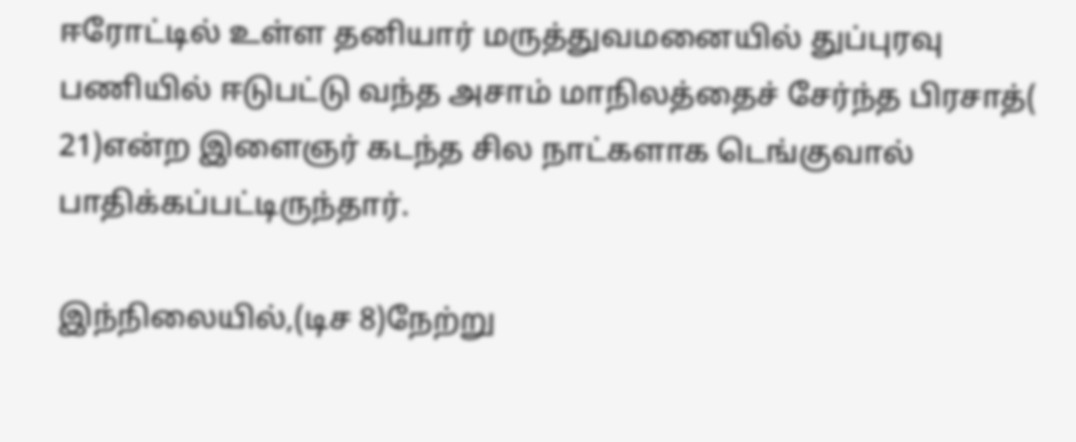ஈரோட்டில் உள்ள தனியார் மருத்துவமனையில் துப்புரவு பணியில் ஈடுபட்டு வந்த அசாம் மாநிலத்தைச் சேர்ந்த பிரசாத்( 21)என்ற இளைஞர் கடந்த சில நாட்களாக டெங்குவால் பாதிக்கப்பட்டிருந்தார்.

இந்நிலையில்,(டிச 8)நேற்று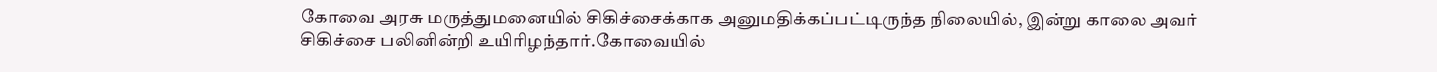கோவை அரசு மருத்துமனையில் சிகிச்சைக்காக அனுமதிக்கப்பட்டிருந்த நிலையில், இன்று காலை அவர் சிகிச்சை பலினின்றி உயிரிழந்தார்.கோவையில்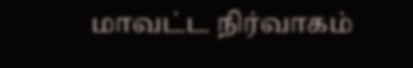மாவட்ட நிர்வாகம்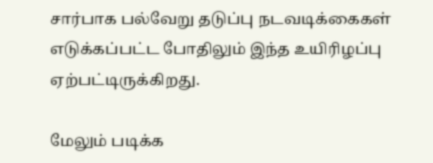சார்பாக பல்வேறு தடுப்பு நடவடிக்கைகள் எடுக்கப்பட்ட போதிலும் இந்த உயிரிழப்பு ஏற்பட்டிருக்கிறது.

மேலும் படிக்க